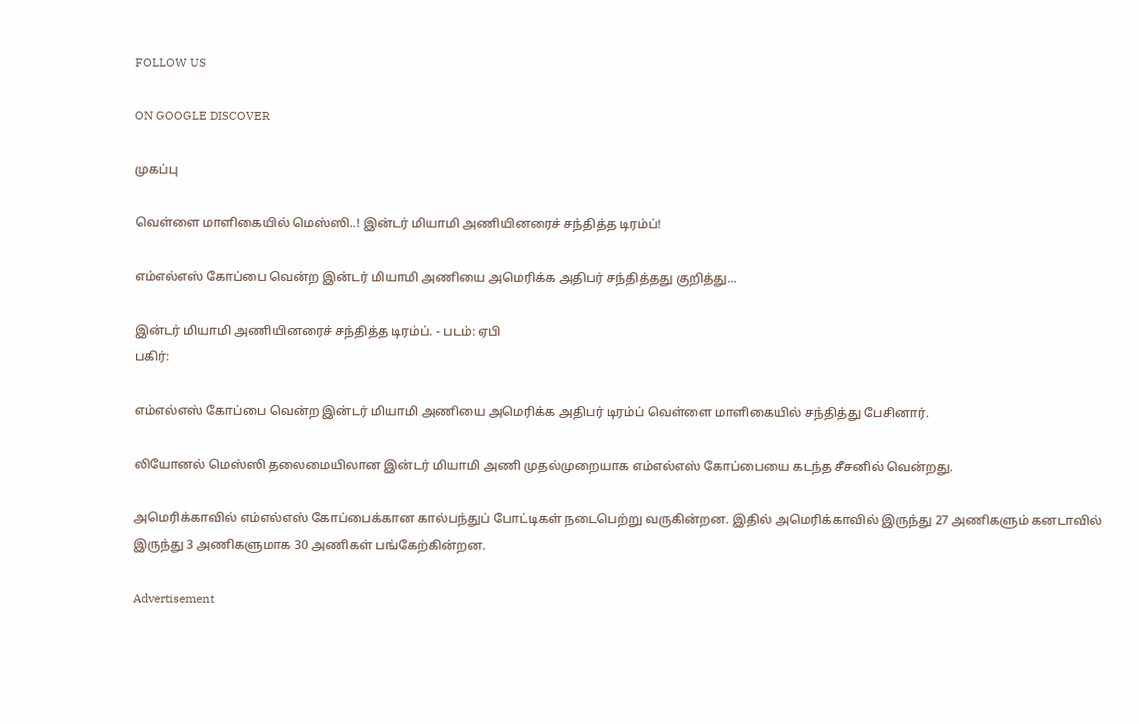FOLLOW US

ON GOOGLE DISCOVER

முகப்பு

வெள்ளை மாளிகையில் மெஸ்ஸி..! இன்டர் மியாமி அணியினரைச் சந்தித்த டிரம்ப்!

எம்எல்எஸ் கோப்பை வென்ற இன்டர் மியாமி அணியை அமெரிக்க அதிபர் சந்தித்தது குறித்து...

இன்டர் மியாமி அணியினரைச் சந்தித்த டிரம்ப். - படம்: ஏபி
பகிர்:

எம்எல்எஸ் கோப்பை வென்ற இன்டர் மியாமி அணியை அமெரிக்க அதிபர் டிரம்ப் வெள்ளை மாளிகையில் சந்தித்து பேசினார்.

லியோனல் மெஸ்ஸி தலைமையிலான இன்டர் மியாமி அணி முதல்முறையாக எம்எல்எஸ் கோப்பையை கடந்த சீசனில் வென்றது.

அமெரிக்காவில் எம்எல்எஸ் கோப்பைக்கான கால்பந்துப் போட்டிகள் நடைபெற்று வருகின்றன. இதில் அமெரிக்காவில் இருந்து 27 அணிகளும் கனடாவில் இருந்து 3 அணிகளுமாக 30 அணிகள் பங்கேற்கின்றன.

Advertisement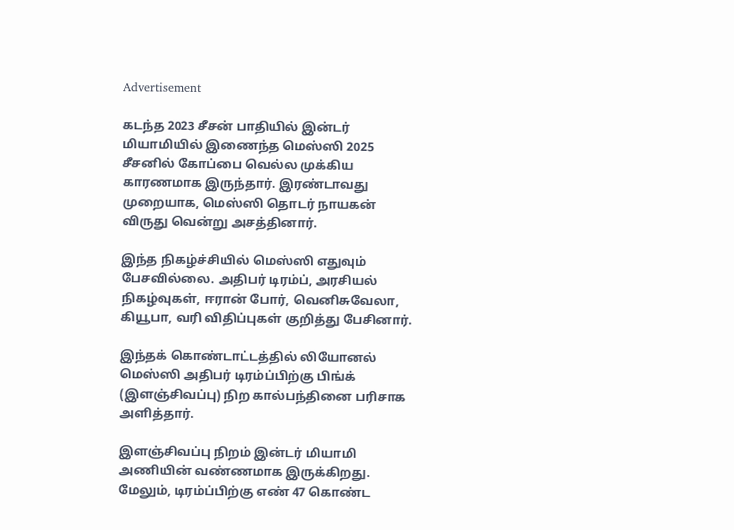Advertisement

கடந்த 2023 சீசன் பாதியில் இன்டர் மியாமியில் இணைந்த மெஸ்ஸி 2025 சீசனில் கோப்பை வெல்ல முக்கிய காரணமாக இருந்தார். இரண்டாவது முறையாக, மெஸ்ஸி தொடர் நாயகன் விருது வென்று அசத்தினார்.

இந்த நிகழ்ச்சியில் மெஸ்ஸி எதுவும் பேசவில்லை. அதிபர் டிரம்ப், அரசியல் நிகழ்வுகள், ஈரான் போர், வெனிசுவேலா, கியூபா, வரி விதிப்புகள் குறித்து பேசினார்.

இந்தக் கொண்டாட்டத்தில் லியோனல் மெஸ்ஸி அதிபர் டிரம்ப்பிற்கு பிங்க் (இளஞ்சிவப்பு) நிற கால்பந்தினை பரிசாக அளித்தார்.

இளஞ்சிவப்பு நிறம் இன்டர் மியாமி அணியின் வண்ணமாக இருக்கிறது. மேலும், டிரம்ப்பிற்கு எண் 47 கொண்ட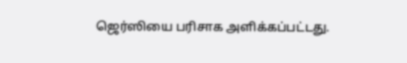ஜெர்ஸியை பரிசாக அளிக்கப்பட்டது.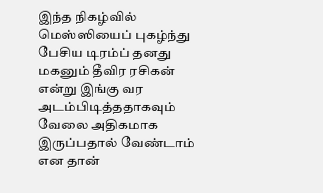இந்த நிகழ்வில் மெஸ்ஸியைப் புகழ்ந்து பேசிய டிரம்ப் தனது மகனும் தீவிர ரசிகன் என்று இங்கு வர அடம்பிடித்ததாகவும் வேலை அதிகமாக இருப்பதால் வேண்டாம் என தான்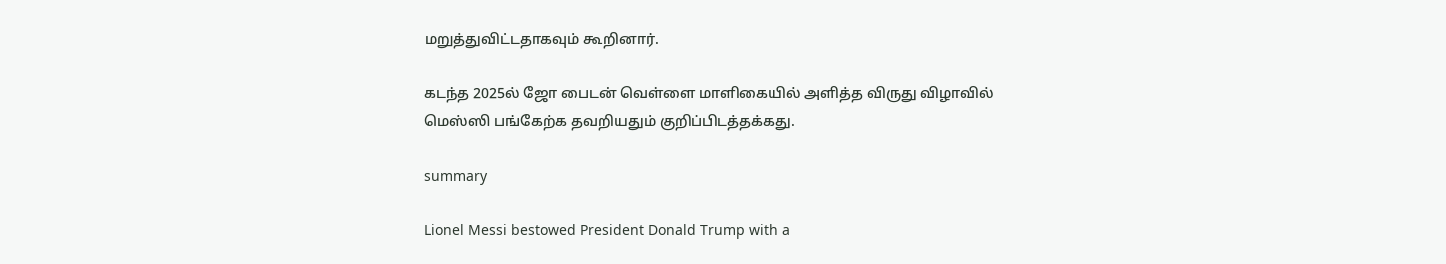மறுத்துவிட்டதாகவும் கூறினார்.

கடந்த 2025ல் ஜோ பைடன் வெள்ளை மாளிகையில் அளித்த விருது விழாவில் மெஸ்ஸி பங்கேற்க தவறியதும் குறிப்பிடத்தக்கது.

summary

Lionel Messi bestowed President Donald Trump with a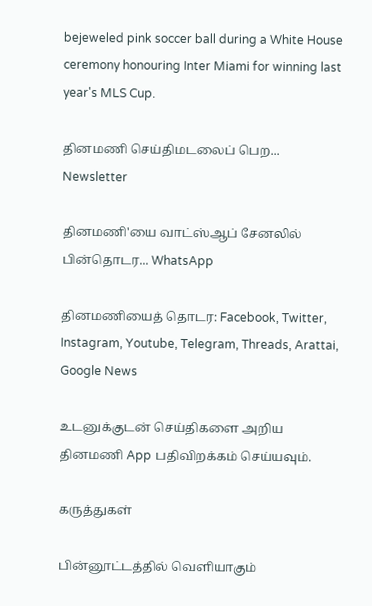bejeweled pink soccer ball during a White House ceremony honouring Inter Miami for winning last year's MLS Cup.

தினமணி செய்திமடலைப் பெற... Newsletter

தினமணி'யை வாட்ஸ்ஆப் சேனலில் பின்தொடர... WhatsApp

தினமணியைத் தொடர: Facebook, Twitter, Instagram, Youtube, Telegram, Threads, Arattai, Google News

உடனுக்குடன் செய்திகளை அறிய தினமணி App பதிவிறக்கம் செய்யவும்.

கருத்துகள்

பின்னூட்டத்தில் வெளியாகும்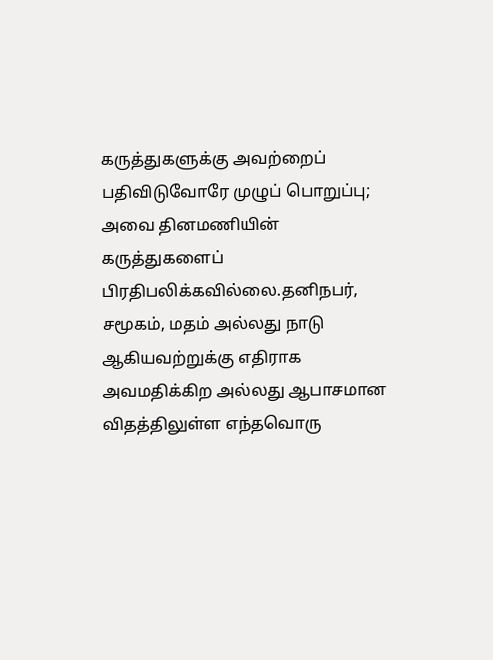கருத்துகளுக்கு அவற்றைப் பதிவிடுவோரே முழுப் பொறுப்பு; அவை தினமணியின் கருத்துகளைப் பிரதிபலிக்கவில்லை.தனிநபர், சமூகம், மதம் அல்லது நாடு ஆகியவற்றுக்கு எதிராக அவமதிக்கிற அல்லது ஆபாசமான விதத்திலுள்ள எந்தவொரு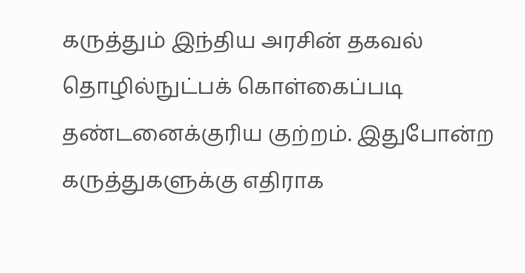கருத்தும் இந்திய அரசின் தகவல் தொழில்நுட்பக் கொள்கைப்படி தண்டனைக்குரிய குற்றம். இதுபோன்ற கருத்துகளுக்கு எதிராக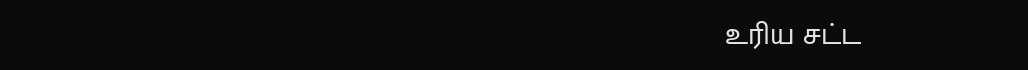உரிய சட்ட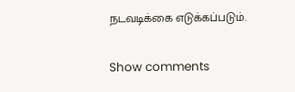நடவடிக்கை எடுக்கப்படும்.

Show comments